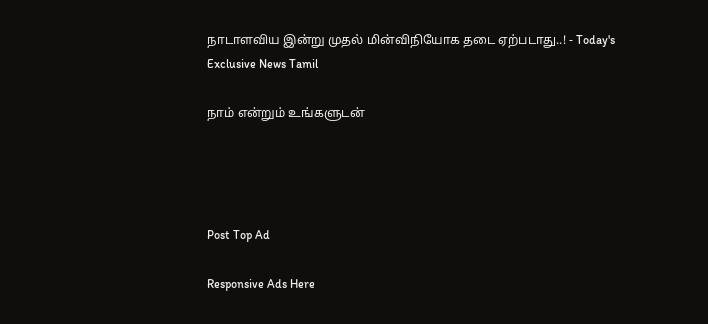நாடாளவிய இன்று முதல் மின்விநியோக தடை ஏற்படாது..! - Today's Exclusive News Tamil

நாம் என்றும் உங்களுடன்




Post Top Ad

Responsive Ads Here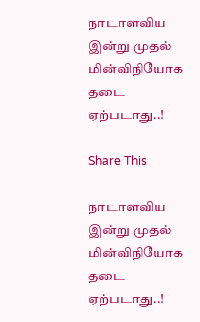நாடாளவிய இன்று முதல் மின்விநியோக தடை ஏற்படாது..!

Share This

நாடாளவிய இன்று முதல் மின்விநியோக தடை ஏற்படாது..!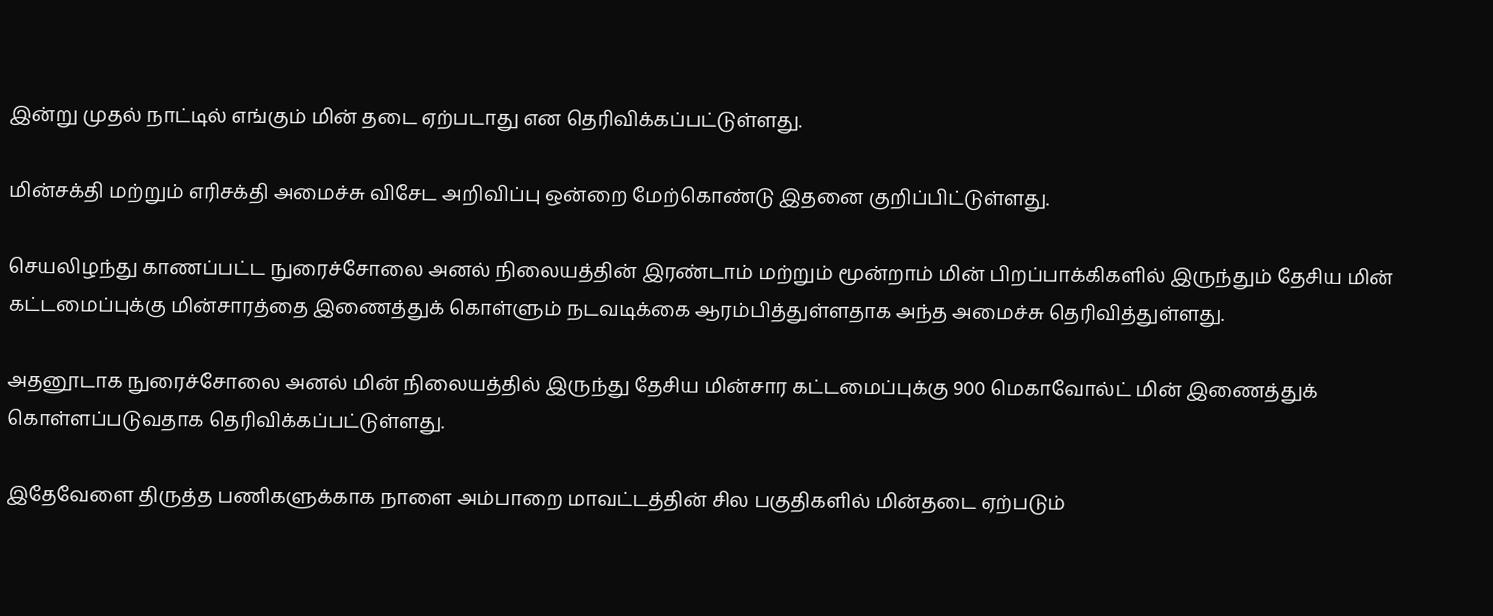இன்று முதல் நாட்டில் எங்கும் மின் தடை ஏற்படாது என தெரிவிக்கப்பட்டுள்ளது.

மின்சக்தி மற்றும் எரிசக்தி அமைச்சு விசேட அறிவிப்பு ஒன்றை மேற்கொண்டு இதனை குறிப்பிட்டுள்ளது.

செயலிழந்து காணப்பட்ட நுரைச்சோலை அனல் நிலையத்தின் இரண்டாம் மற்றும் மூன்றாம் மின் பிறப்பாக்கிகளில் இருந்தும் தேசிய மின் கட்டமைப்புக்கு மின்சாரத்தை இணைத்துக் கொள்ளும் நடவடிக்கை ஆரம்பித்துள்ளதாக அந்த அமைச்சு தெரிவித்துள்ளது.

அதனூடாக நுரைச்சோலை அனல் மின் நிலையத்தில் இருந்து தேசிய மின்சார கட்டமைப்புக்கு 900 மெகாவோல்ட் மின் இணைத்துக் கொள்ளப்படுவதாக தெரிவிக்கப்பட்டுள்ளது.

இதேவேளை திருத்த பணிகளுக்காக நாளை அம்பாறை மாவட்டத்தின் சில பகுதிகளில் மின்தடை ஏற்படும்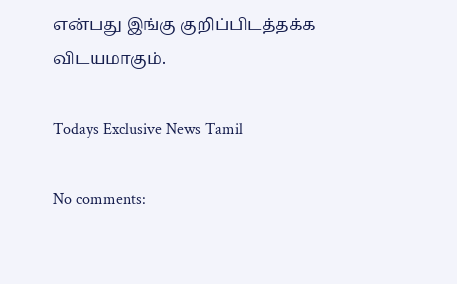என்பது இங்கு குறிப்பிடத்தக்க விடயமாகும்.

Todays Exclusive News Tamil

No comments: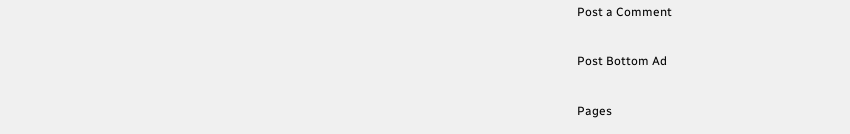Post a Comment

Post Bottom Ad

Pages